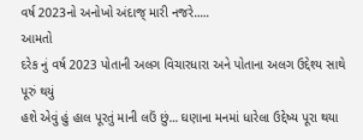વર્ષ 2023નો અનોખો અંદાજ્ મારી નજરે.....
આમતો
દરેક નું વર્ષ 2023 પોતાની અલગ વિચારધારા અને પોતાના અલગ ઉદ્દેશ્ય સાથે પૂરું થયું
હશે એવું હું હાલ પૂરતું માની લઉં છું... ઘણાના મનમાં ધારેલા ઉદ્દેષ્ય પૂરા થયા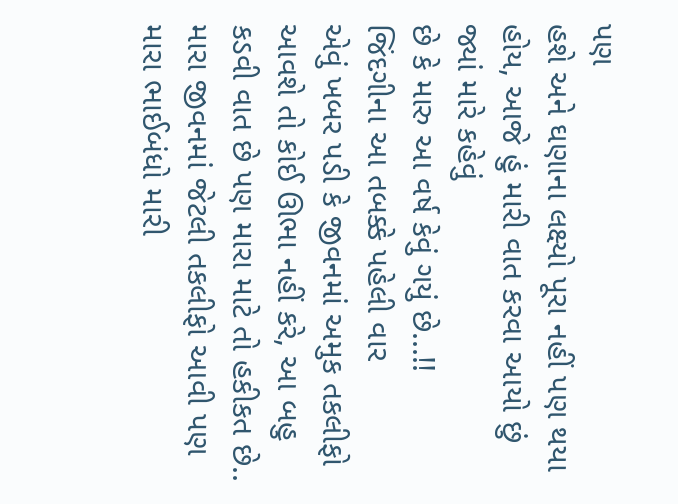પણ
હશે અને ઘણાના લક્ષ્યો પૂરા નહીં પણ થયા હોય, આજે હું મારી વાત કરવા આયો છું જ્યાં મારે કહેવું
છે કે મારુ આ વર્ષ કેવું ગયું છે...!!
જિંદગીના આ તબક્કે પહેલી વાર
એવું ખબર પડી કે જીવનમાં અમુક તકલીફો આવશે તો કોઈ ઊભા નહીં કરે, આ બહુ કડવી વાત છે પણ મારા માટે તો હકીકત છે..
મારા જીવનમાં જેટલી તકલીફો આવી પણ મારા ભાઈબંધો મારી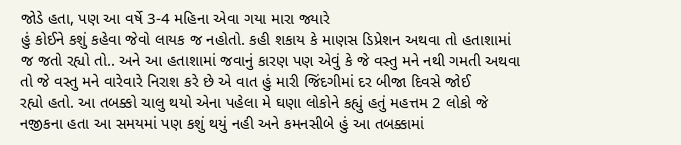જોડે હતા, પણ આ વર્ષે 3-4 મહિના એવા ગયા મારા જ્યારે
હું કોઈને કશું કહેવા જેવો લાયક જ નહોતો. કહી શકાય કે માણસ ડિપ્રેશન અથવા તો હતાશામાં
જ જતો રહ્યો તો.. અને આ હતાશામાં જવાનું કારણ પણ એવું કે જે વસ્તુ મને નથી ગમતી અથવા
તો જે વસ્તુ મને વારેવારે નિરાશ કરે છે એ વાત હું મારી જિંદગીમાં દર બીજા દિવસે જોઈ
રહ્યો હતો. આ તબક્કો ચાલુ થયો એના પહેલા મે ઘણા લોકોને કહ્યું હતું મહત્તમ 2 લોકો જે
નજીકના હતા આ સમયમાં પણ કશું થયું નહી અને કમનસીબે હું આ તબક્કામાં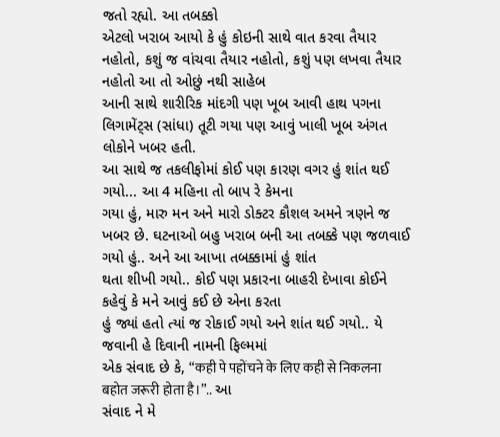જતો રહ્યો. આ તબક્કો
એટલો ખરાબ આયો કે હું કોઇની સાથે વાત કરવા તૈયાર નહોતો, કશું જ વાંચવા તૈયાર નહોતો, કશું પણ લખવા તૈયાર નહોતો આ તો ઓછું નથી સાહેબ
આની સાથે શારીરિક માંદગી પણ ખૂબ આવી હાથ પગના લિગામેંટ્સ (સાંધા) તૂટી ગયા પણ આવું ખાલી ખૂબ અંગત લોકોને ખબર હતી.
આ સાથે જ તકલીફોમાં કોઈ પણ કારણ વગર હું શાંત થઈ ગયો... આ 4 મહિના તો બાપ રે કેમના
ગયા હું, મારુ મન અને મારો ડોક્ટર કૌશલ અમને ત્રણને જ
ખબર છે. ઘટનાઓ બહુ ખરાબ બની આ તબક્કે પણ જળવાઈ ગયો હું.. અને આ આખા તબક્કામાં હું શાંત
થતા શીખી ગયો.. કોઈ પણ પ્રકારના બાહરી દેખાવા કોઈને કહેવું કે મને આવું કઈ છે એના કરતા
હું જ્યાં હતો ત્યાં જ રોકાઈ ગયો અને શાંત થઈ ગયો.. યે જવાની હે દિવાની નામની ફિલ્મમાં
એક સંવાદ છે કે, “कही पे पहोंचने के लिए कही से निकलना बहोत जरूरी होता है।”.. આ
સંવાદ ને મે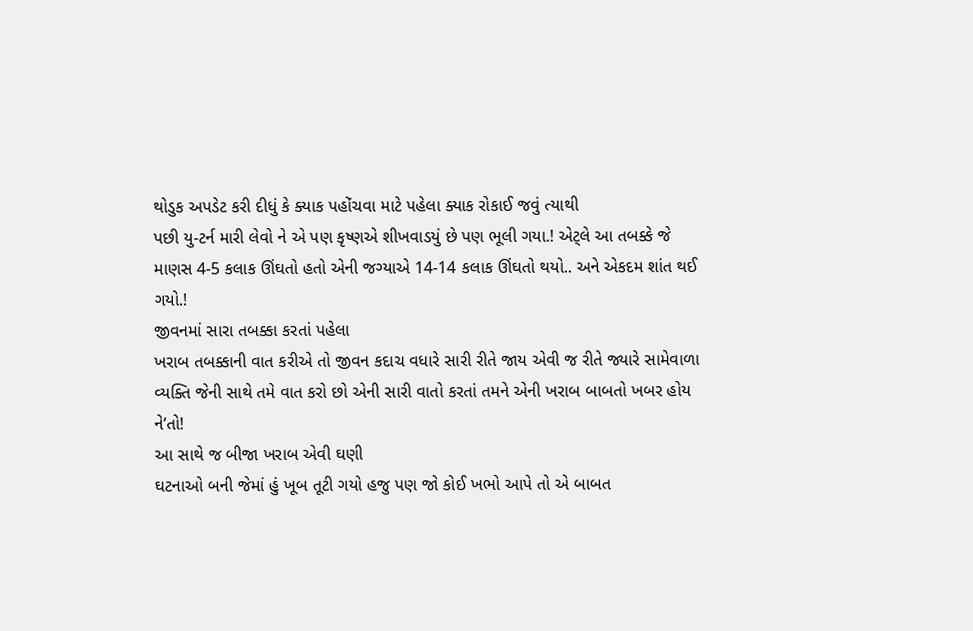થોડુક અપડેટ કરી દીધું કે ક્યાક પહોંચવા માટે પહેલા ક્યાક રોકાઈ જવું ત્યાથી
પછી યુ-ટર્ન મારી લેવો ને એ પણ કૃષ્ણએ શીખવાડયું છે પણ ભૂલી ગયા.! એટ્લે આ તબક્કે જે
માણસ 4-5 કલાક ઊંઘતો હતો એની જગ્યાએ 14-14 કલાક ઊંઘતો થયો.. અને એકદમ શાંત થઈ ગયો.!
જીવનમાં સારા તબક્કા કરતાં પહેલા
ખરાબ તબક્કાની વાત કરીએ તો જીવન કદાચ વધારે સારી રીતે જાય એવી જ રીતે જ્યારે સામેવાળા
વ્યક્તિ જેની સાથે તમે વાત કરો છો એની સારી વાતો કરતાં તમને એની ખરાબ બાબતો ખબર હોય
ને’તો!
આ સાથે જ બીજા ખરાબ એવી ઘણી
ઘટનાઓ બની જેમાં હું ખૂબ તૂટી ગયો હજુ પણ જો કોઈ ખભો આપે તો એ બાબત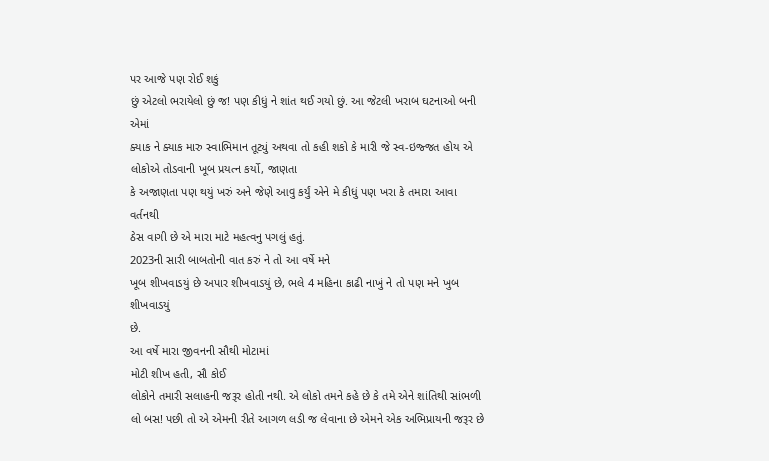પર આજે પણ રોઈ શકું
છું એટલો ભરાયેલો છું જ! પણ કીધું ને શાંત થઈ ગયો છું. આ જેટલી ખરાબ ઘટનાઓ બની એમાં
ક્યાક ને ક્યાક મારુ સ્વાભિમાન તૂટ્યું અથવા તો કહી શકો કે મારી જે સ્વ-ઇજ્જત હોય એ
લોકોએ તોડવાની ખૂબ પ્રયત્ન કર્યો, જાણતા
કે અજાણતા પણ થયું ખરું અને જેણે આવુ કર્યું એને મે કીધું પણ ખરા કે તમારા આવા વર્તનથી
ઠેસ વાગી છે એ મારા માટે મહત્વનુ પગલું હતું.
2023ની સારી બાબતોની વાત કરું ને તો આ વર્ષે મને
ખૂબ શીખવાડયું છે અપાર શીખવાડયું છે, ભલે 4 મહિના કાઢી નાખું ને તો પણ મને ખુબ શીખવાડયું
છે.
આ વર્ષે મારા જીવનની સૌથી મોટામાં
મોટી શીખ હતી, સૌ કોઈ
લોકોને તમારી સલાહની જરૂર હોતી નથી. એ લોકો તમને કહે છે કે તમે એને શાંતિથી સાંભળી
લો બસ! પછી તો એ એમની રીતે આગળ લડી જ લેવાના છે એમને એક અભિપ્રાયની જરૂર છે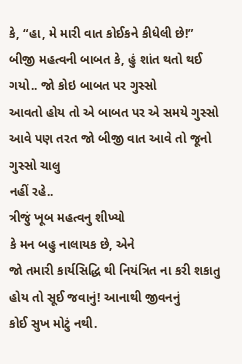કે, “હા, મે મારી વાત કોઈકને કીધેલી છે!”
બીજી મહત્વની બાબત કે, હું શાંત થતો થઈ ગયો.. જો કોઇ બાબત પર ગુસ્સો
આવતો હોય તો એ બાબત પર એ સમયે ગુસ્સો આવે પણ તરત જો બીજી વાત આવે તો જૂનો ગુસ્સો ચાલુ
નહીં રહે..
ત્રીજું ખૂબ મહત્વનુ શીખ્યો
કે મન બહુ નાલાયક છે, એને
જો તમારી કાર્યસિદ્ધિ થી નિયંત્રિત ના કરી શકાતુ હોય તો સૂઈ જવાનું! આનાથી જીવનનું
કોઈ સુખ મોટું નથી.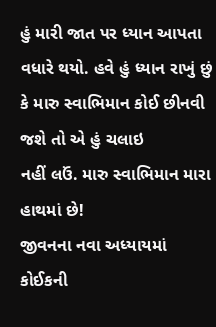હું મારી જાત પર ધ્યાન આપતા
વધારે થયો. હવે હું ધ્યાન રાખું છું કે મારુ સ્વાભિમાન કોઈ છીનવી જશે તો એ હું ચલાઇ
નહીં લઉં. મારુ સ્વાભિમાન મારા હાથમાં છે!
જીવનના નવા અધ્યાયમાં કોઈકની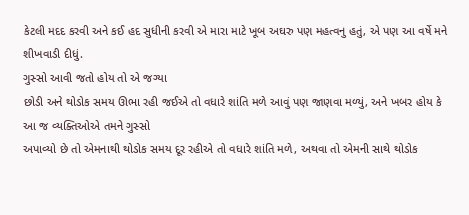કેટલી મદદ કરવી અને કઈ હદ સુધીની કરવી એ મારા માટે ખૂબ અઘરુ પણ મહત્વનુ હતું, એ પણ આ વર્ષે મને શીખવાડી દીધું.
ગુસ્સો આવી જતો હોય તો એ જગ્યા
છોડી અને થોડોક સમય ઊભા રહી જઈએ તો વધારે શાંતિ મળે આવું પણ જાણવા મળ્યું, અને ખબર હોય કે આ જ વ્યક્તિઓએ તમને ગુસ્સો
અપાવ્યો છે તો એમનાથી થોડોક સમય દૂર રહીએ તો વધારે શાંતિ મળે, અથવા તો એમની સાથે થોડોક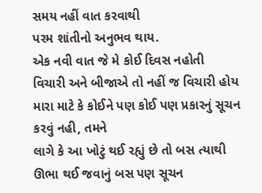સમય નહીં વાત કરવાથી
પરમ શાંતીનો અનુભવ થાય.
એક નવી વાત જે મે કોઈ દિવસ નહોતી
વિચારી અને બીજાએ તો નહીં જ વિચારી હોય મારા માટે કે કોઈને પણ કોઈ પણ પ્રકારનું સૂચન
કરવું નહી, તમને
લાગે કે આ ખોટું થઈ રહ્યું છે તો બસ ત્યાથી ઊભા થઈ જવાનું બસ પણ સૂચન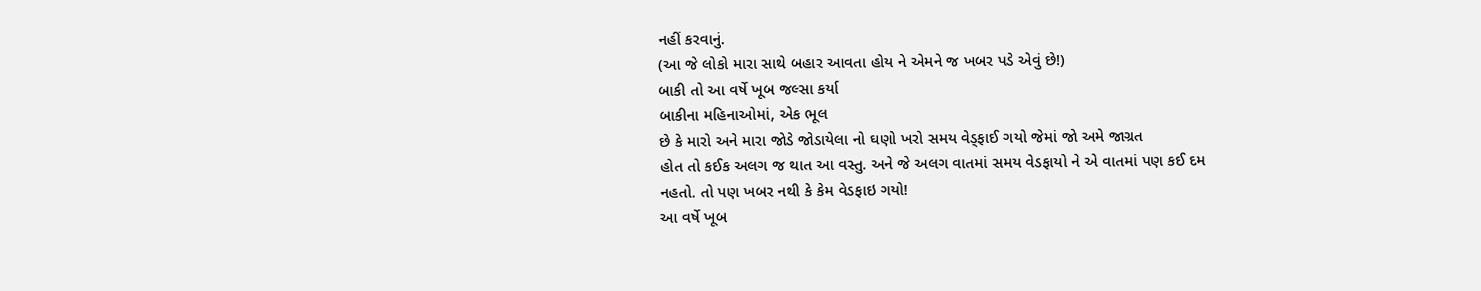નહીં કરવાનું.
(આ જે લોકો મારા સાથે બહાર આવતા હોય ને એમને જ ખબર પડે એવું છે!)
બાકી તો આ વર્ષે ખૂબ જલ્સા કર્યા
બાકીના મહિનાઓમાં, એક ભૂલ
છે કે મારો અને મારા જોડે જોડાયેલા નો ઘણો ખરો સમય વેડ્ફાઈ ગયો જેમાં જો અમે જાગ્રત
હોત તો કઈક અલગ જ થાત આ વસ્તુ. અને જે અલગ વાતમાં સમય વેડફાયો ને એ વાતમાં પણ કઈ દમ
નહતો. તો પણ ખબર નથી કે કેમ વેડફાઇ ગયો!
આ વર્ષે ખૂબ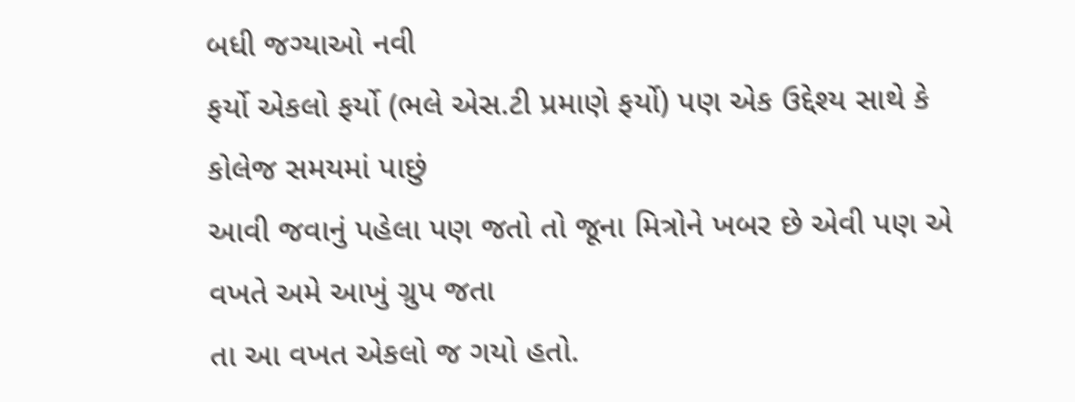બધી જગ્યાઓ નવી
ફર્યો એકલો ફર્યો (ભલે એસ.ટી પ્રમાણે ફર્યો) પણ એક ઉદ્દેશ્ય સાથે કે કોલેજ સમયમાં પાછું
આવી જવાનું પહેલા પણ જતો તો જૂના મિત્રોને ખબર છે એવી પણ એ વખતે અમે આખું ગ્રુપ જતા
તા આ વખત એકલો જ ગયો હતો.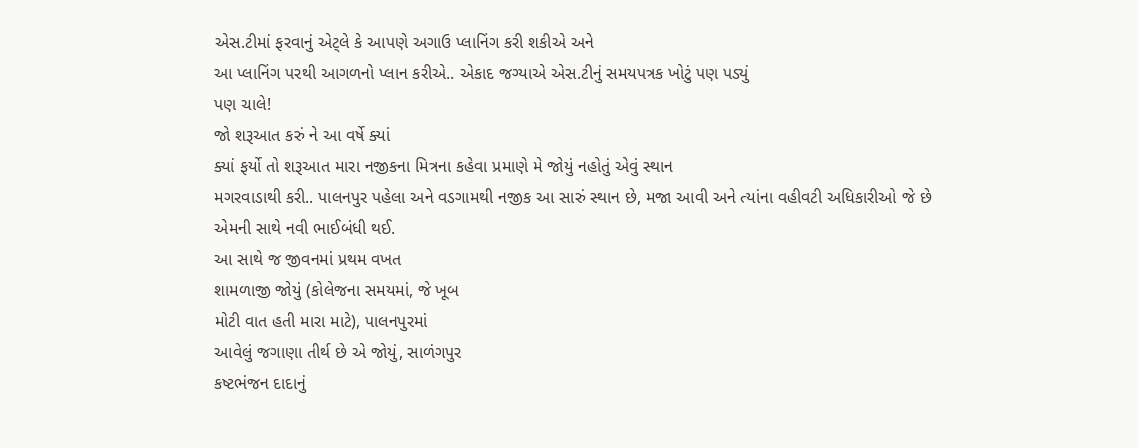એસ.ટીમાં ફરવાનું એટ્લે કે આપણે અગાઉ પ્લાનિંગ કરી શકીએ અને
આ પ્લાનિંગ પરથી આગળનો પ્લાન કરીએ.. એકાદ જગ્યાએ એસ.ટીનું સમયપત્રક ખોટું પણ પડ્યું
પણ ચાલે!
જો શરૂઆત કરું ને આ વર્ષે ક્યાં
ક્યાં ફર્યો તો શરૂઆત મારા નજીકના મિત્રના કહેવા પ્રમાણે મે જોયું નહોતું એવું સ્થાન
મગરવાડાથી કરી.. પાલનપુર પહેલા અને વડગામથી નજીક આ સારું સ્થાન છે, મજા આવી અને ત્યાંના વહીવટી અધિકારીઓ જે છે
એમની સાથે નવી ભાઈબંધી થઈ.
આ સાથે જ જીવનમાં પ્રથમ વખત
શામળાજી જોયું (કોલેજના સમયમાં, જે ખૂબ
મોટી વાત હતી મારા માટે), પાલનપુરમાં
આવેલું જગાણા તીર્થ છે એ જોયું, સાળંગપુર
કષ્ટભંજન દાદાનું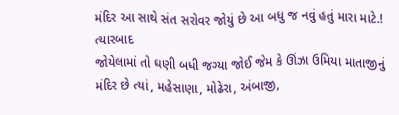મંદિર આ સાથે સંત સરોવર જોયું છે આ બધુ જ નવું હતું મારા માટે.! ત્યારબાદ
જોયેલામાં તો ઘણી બધી જગ્યા જોઈ જેમ કે ઊંઝા ઉમિયા માતાજીનું મંદિર છે ત્યાં, મહેસાણા, મોઢેરા, અંબાજી,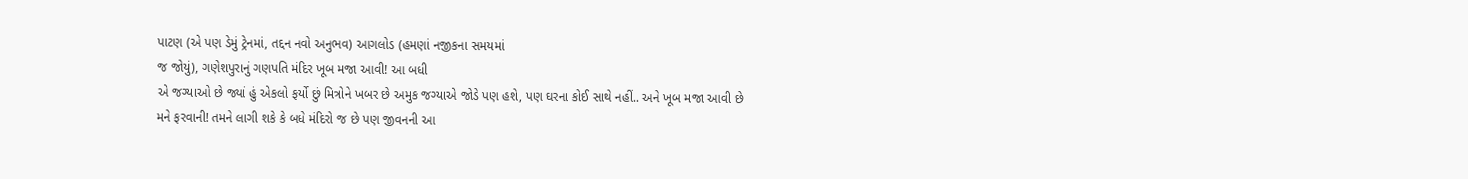પાટણ (એ પણ ડેમું ટ્રેનમાં, તદ્દન નવો અનુભવ) આગલોડ (હમણાં નજીકના સમયમાં
જ જોયું), ગણેશપુરાનું ગણપતિ મંદિર ખૂબ મજા આવી! આ બધી
એ જગ્યાઓ છે જ્યાં હું એકલો ફર્યો છું મિત્રોને ખબર છે અમુક જગ્યાએ જોડે પણ હશે, પણ ઘરના કોઈ સાથે નહીં.. અને ખૂબ મજા આવી છે
મને ફરવાની! તમને લાગી શકે કે બધે મંદિરો જ છે પણ જીવનની આ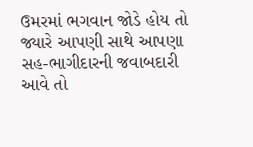ઉમરમાં ભગવાન જોડે હોય તો
જ્યારે આપણી સાથે આપણા સહ-ભાગીદારની જવાબદારી આવે તો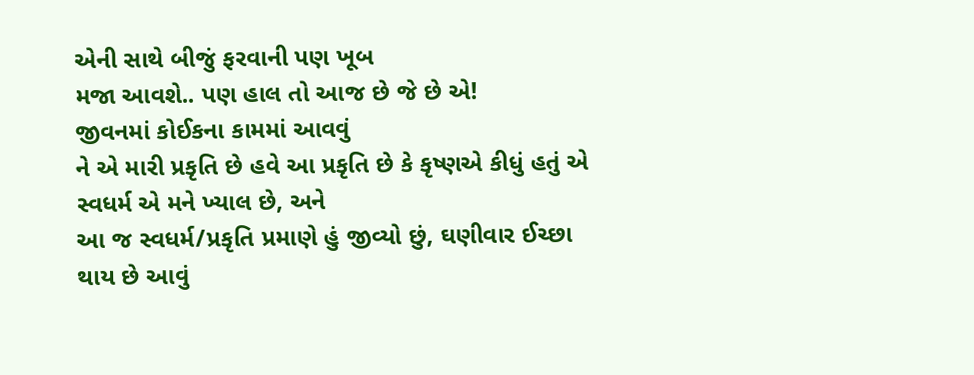એની સાથે બીજું ફરવાની પણ ખૂબ
મજા આવશે.. પણ હાલ તો આજ છે જે છે એ!
જીવનમાં કોઈકના કામમાં આવવું
ને એ મારી પ્રકૃતિ છે હવે આ પ્રકૃતિ છે કે કૃષ્ણએ કીધું હતું એ સ્વધર્મ એ મને ખ્યાલ છે, અને
આ જ સ્વધર્મ/પ્રકૃતિ પ્રમાણે હું જીવ્યો છું, ઘણીવાર ઈચ્છા થાય છે આવું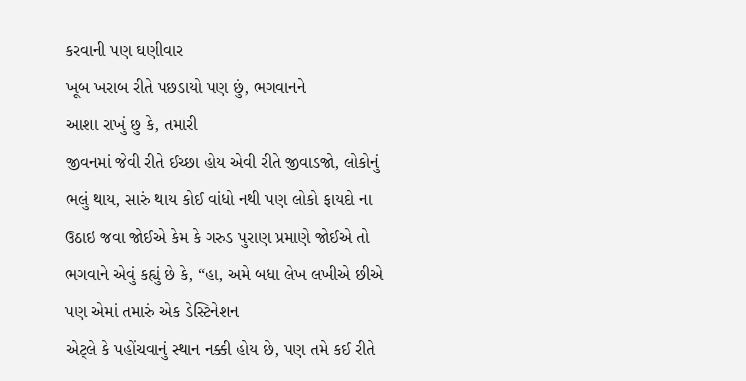કરવાની પણ ઘણીવાર
ખૂબ ખરાબ રીતે પછડાયો પણ છું, ભગવાનને
આશા રાખું છુ કે, તમારી
જીવનમાં જેવી રીતે ઈચ્છા હોય એવી રીતે જીવાડજો, લોકોનું ભલું થાય, સારું થાય કોઈ વાંધો નથી પણ લોકો ફાયદો ના
ઉઠાઇ જવા જોઈએ કેમ કે ગરુડ પુરાણ પ્રમાણે જોઈએ તો ભગવાને એવું કહ્યું છે કે, “હા, અમે બધા લેખ લખીએ છીએ પણ એમાં તમારું એક ડેસ્ટિનેશન
એટ્લે કે પહોંચવાનું સ્થાન નક્કી હોય છે, પણ તમે કઈ રીતે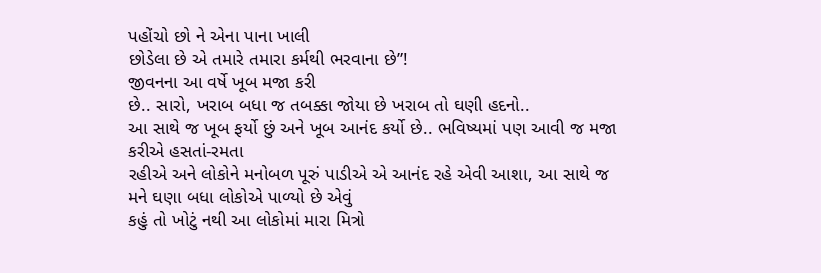પહોંચો છો ને એના પાના ખાલી
છોડેલા છે એ તમારે તમારા કર્મથી ભરવાના છે”!
જીવનના આ વર્ષે ખૂબ મજા કરી
છે.. સારો, ખરાબ બધા જ તબક્કા જોયા છે ખરાબ તો ઘણી હદનો..
આ સાથે જ ખૂબ ફર્યો છું અને ખૂબ આનંદ કર્યો છે.. ભવિષ્યમાં પણ આવી જ મજા કરીએ હસતાં-રમતા
રહીએ અને લોકોને મનોબળ પૂરું પાડીએ એ આનંદ રહે એવી આશા, આ સાથે જ મને ઘણા બધા લોકોએ પાળ્યો છે એવું
કહું તો ખોટું નથી આ લોકોમાં મારા મિત્રો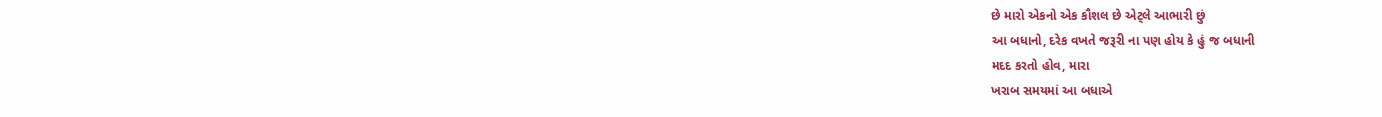છે મારો એકનો એક કૌશલ છે એટ્લે આભારી છું
આ બધાનો, દરેક વખતે જરૂરી ના પણ હોય કે હું જ બધાની
મદદ કરતો હોવ, મારા
ખરાબ સમયમાં આ બધાએ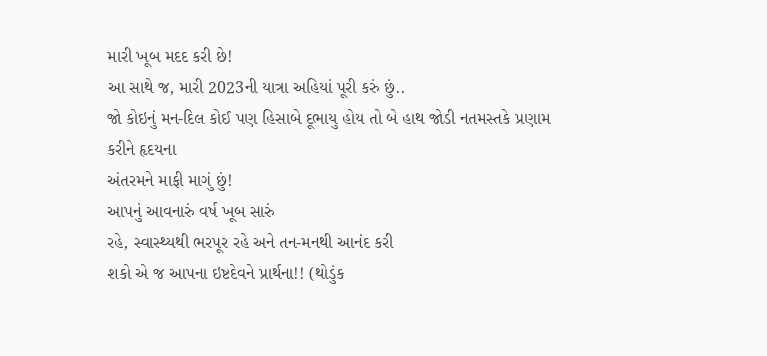મારી ખૂબ મદદ કરી છે!
આ સાથે જ, મારી 2023ની યાત્રા અહિયાં પૂરી કરું છું..
જો કોઇનું મન-દિલ કોઈ પણ હિસાબે દૂભાયુ હોય તો બે હાથ જોડી નતમસ્તકે પ્રણામ કરીને હૃદયના
અંતરમને માફી માગું છું!
આપનું આવનારું વર્ષ ખૂબ સારું
રહે, સ્વાસ્થ્યથી ભરપૂર રહે અને તન-મનથી આનંદ કરી
શકો એ જ આપના ઇષ્ટદેવને પ્રાર્થના!! (થોડુંક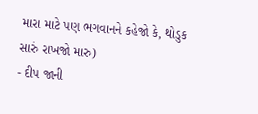મારા માટે પણ ભગવાનને કહેજો કે, થોડુક સારું રાખજો મારુ)
- દીપ જાની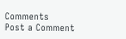Comments
Post a Comment